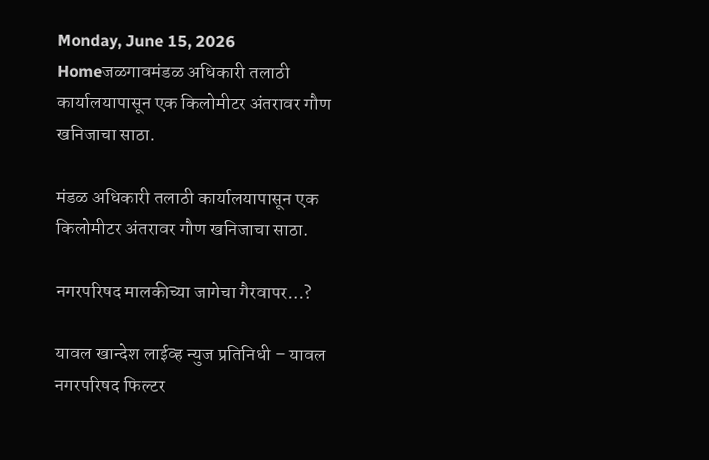Monday, June 15, 2026
Homeजळगावमंडळ अधिकारी तलाठी कार्यालयापासून एक किलोमीटर अंतरावर गौण खनिजाचा साठा.

मंडळ अधिकारी तलाठी कार्यालयापासून एक किलोमीटर अंतरावर गौण खनिजाचा साठा.

नगरपरिषद मालकीच्या जागेचा गैरवापर…?

यावल खान्देश लाईव्ह न्युज प्रतिनिधी – यावल नगरपरिषद फिल्टर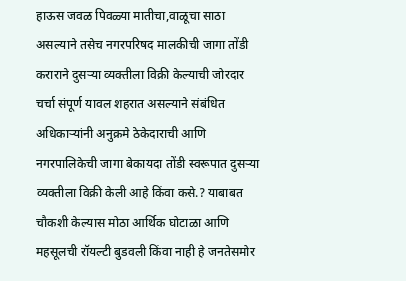हाऊस जवळ पिवळ्या मातीचा,वाळूचा साठा असल्याने तसेच नगरपरिषद मालकीची जागा तोंडी कराराने दुसऱ्या व्यक्तीला विक्री केल्याची जोरदार चर्चा संपूर्ण यावल शहरात असल्याने संबंधित अधिकाऱ्यांनी अनुक्रमे ठेकेदाराची आणि नगरपालिकेची जागा बेकायदा तोंडी स्वरूपात दुसऱ्या व्यक्तीला विक्री केली आहे किंवा कसे.? याबाबत चौकशी केल्यास मोठा आर्थिक घोटाळा आणि महसूलची रॉयल्टी बुडवली किंवा नाही हे जनतेसमोर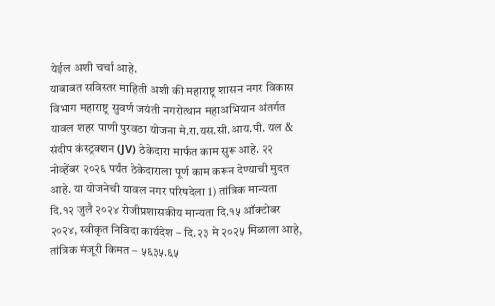येईल अशी चर्चा आहे.
याबाबत सविस्तर माहिती अशी की महाराष्ट्र शासन नगर विकास विभाग महाराष्ट्र सुवर्ण जयंती नगरोत्थान महाअभियान अंतर्गत यावल शहर पाणी पुरवठा योजना मे.रा.यस.सी.आय.पी. यल & संदीप कंस्ट्रक्शन (JV) ठेकेदारा मार्फत काम सुरू आहे. २२ नोव्हेंबर २०२६ पर्यंत ठेकेदाराला पूर्ण काम करून देण्याची मुदत आहे. या योजनेची यावल नगर परिषदेला 1) तांत्रिक मान्यता दि.१२ जुलै २०२४ रोजीप्रशासकीय मान्यता दि.१५ ऑक्टोबर २०२४, स्वीकृत निविदा कार्यदेश – दि.२३ मे २०२५ मिळाला आहे, तांत्रिक मंजूरी किमत – ५६३५.६५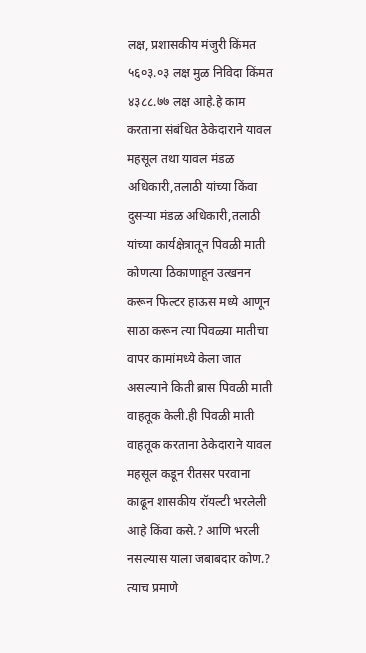लक्ष, प्रशासकीय मंजुरी किंमत ५६०३.०३ लक्ष मुळ निविदा किंमत ४३८८.७७ लक्ष आहे.हे काम करताना संबंधित ठेकेदाराने यावल महसूल तथा यावल मंडळ अधिकारी,तलाठी यांच्या किंवा दुसऱ्या मंडळ अधिकारी,तलाठी यांच्या कार्यक्षेत्रातून पिवळी माती कोणत्या ठिकाणाहून उत्खनन करून फिल्टर हाऊस मध्ये आणून साठा करून त्या पिवळ्या मातीचा वापर कामांमध्ये केला जात असल्याने किती ब्रास पिवळी माती वाहतूक केली.ही पिवळी माती वाहतूक करताना ठेकेदाराने यावल महसूल कडून रीतसर परवाना काढून शासकीय रॉयल्टी भरलेली आहे किंवा कसे.? आणि भरली नसल्यास याला जबाबदार कोण.? त्याच प्रमाणे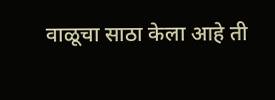वाळूचा साठा केला आहे ती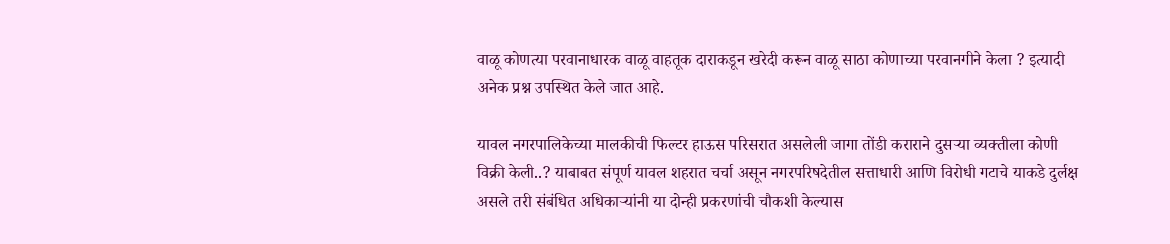वाळू कोणत्या परवानाधारक वाळू वाहतूक दाराकडून खरेदी करून वाळू साठा कोणाच्या परवानगीने केला ? इत्यादी अनेक प्रश्न उपस्थित केले जात आहे.

यावल नगरपालिकेच्या मालकीची फिल्टर हाऊस परिसरात असलेली जागा तोंडी कराराने दुसऱ्या व्यक्तीला कोणी विक्री केली..? याबाबत संपूर्ण यावल शहरात चर्चा असून नगरपरिषदेतील सत्ताधारी आणि विरोधी गटाचे याकडे दुर्लक्ष असले तरी संबंधित अधिकाऱ्यांनी या दोन्ही प्रकरणांची चौकशी केल्यास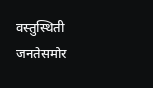वस्तुस्थिती जनतेसमोर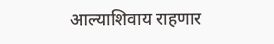आल्याशिवाय राहणार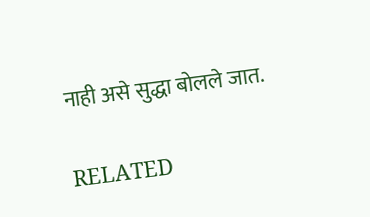नाही असे सुद्धा बोलले जात.

RELATED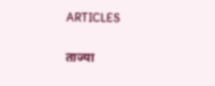ARTICLES

ताज्या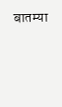बातम्या